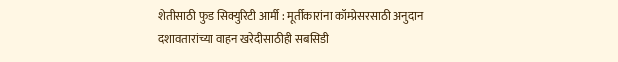शेतीसाठी फुड सिक्युरिटी आर्मी : मूर्तीकारांना कॉम्प्रेसरसाठी अनुदान
दशावतारांच्या वाहन खरेदीसाठीही सबसिडी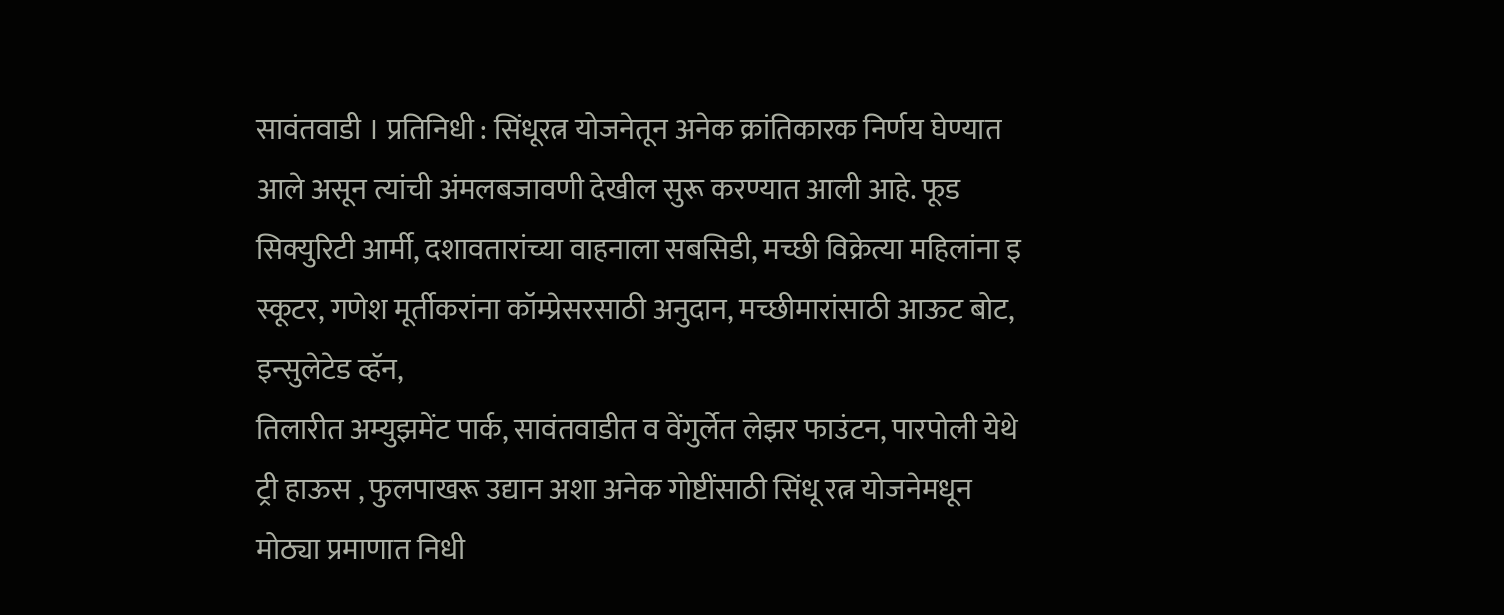सावंतवाडी । प्रतिनिधी : सिंधूरत्न योजनेतून अनेक क्रांतिकारक निर्णय घेण्यात आले असून त्यांची अंमलबजावणी देखील सुरू करण्यात आली आहे. फूड सिक्युरिटी आर्मी, दशावतारांच्या वाहनाला सबसिडी, मच्छी विक्रेत्या महिलांना इ स्कूटर, गणेश मूर्तीकरांना कॉम्प्रेसरसाठी अनुदान, मच्छीमारांसाठी आऊट बोट, इन्सुलेटेड व्हॅन,
तिलारीत अम्युझमेंट पार्क, सावंतवाडीत व वेंगुर्लेत लेझर फाउंटन, पारपोली येथे ट्री हाऊस , फुलपाखरू उद्यान अशा अनेक गोष्टींसाठी सिंधू रत्न योजनेमधून मोठ्या प्रमाणात निधी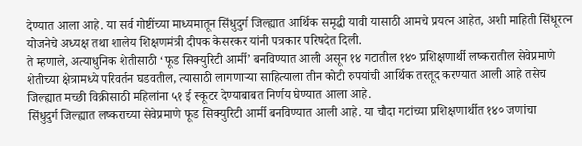देण्यात आला आहे. या सर्व गोष्टींच्या माध्यमातून सिंधुदुर्ग जिल्ह्यात आर्थिक समृद्धी यावी यासाठी आमचे प्रयत्न आहेत, अशी माहिती सिंधूरत्न योजनेचे अध्यक्ष तथा शालेय शिक्षणमंत्री दीपक केसरकर यांनी पत्रकार परिषदेत दिली.
ते म्हणाले, अत्याधुनिक शेतीसाठी ‘फूड सिक्युरिटी आर्मी’ बनविण्यात आली असून १४ गटातील १४० प्रशिक्षणार्थी लष्करातील सेवेप्रमाणे शेतीच्या क्षेत्रामध्ये परिवर्तन घडवतील, त्यासाठी लागणाऱ्या साहित्याला तीन कोटी रुपयांची आर्थिक तरतूद करण्यात आली आहे तसेच जिल्ह्यात मच्छी विक्रीसाठी महिलांना ५१ ई स्कूटर देण्याबाबत निर्णय घेण्यात आला आहे.
सिंधुदुर्ग जिल्ह्यात लष्कराच्या सेवेप्रमाणे फूड सिक्युरिटी आर्मी बनविण्यात आली आहे. या चौदा गटांच्या प्रशिक्षणार्थीत १४० जणांचा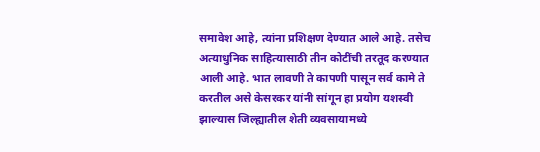समावेश आहे, त्यांना प्रशिक्षण देण्यात आले आहे. तसेच अत्याधुनिक साहित्यासाठी तीन कोटींची तरतूद करण्यात आली आहे. भात लावणी ते कापणी पासून सर्व कामे ते करतील असे केसरकर यांनी सांगून हा प्रयोग यशस्वी झाल्यास जिल्ह्यातील शेती व्यवसायामध्ये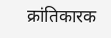क्रांतिकारक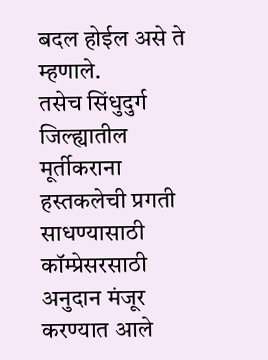बदल होईल असे ते म्हणाले.
तसेच सिंधुदुर्ग जिल्ह्यातील मूर्तीकराना हस्तकलेची प्रगती साधण्यासाठी कॉम्प्रेसरसाठी अनुदान मंजूर करण्यात आले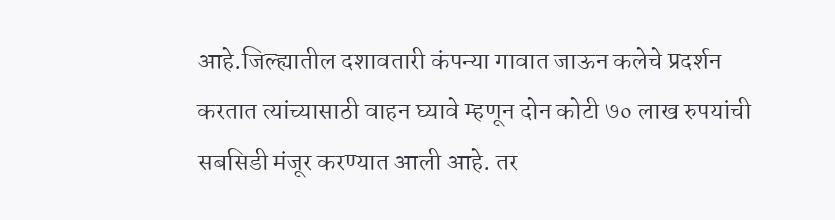आहे.जिल्ह्यातील दशावतारी कंपन्या गावात जाऊन कलेचे प्रदर्शन करतात त्यांच्यासाठी वाहन घ्यावे म्हणून दोन कोटी ७० लाख रुपयांची सबसिडी मंजूर करण्यात आली आहे. तर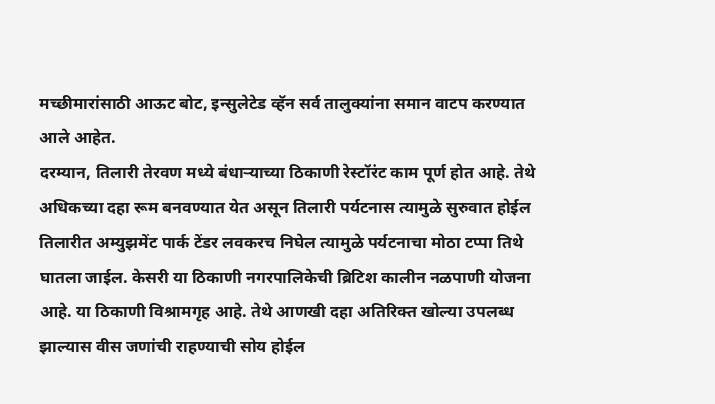मच्छीमारांसाठी आऊट बोट, इन्सुलेटेड व्हॅन सर्व तालुक्यांना समान वाटप करण्यात आले आहेत.
दरम्यान, तिलारी तेरवण मध्ये बंधाऱ्याच्या ठिकाणी रेस्टॉरंट काम पूर्ण होत आहे. तेथे अधिकच्या दहा रूम बनवण्यात येत असून तिलारी पर्यटनास त्यामुळे सुरुवात होईल तिलारीत अम्युझमेंट पार्क टेंडर लवकरच निघेल त्यामुळे पर्यटनाचा मोठा टप्पा तिथे घातला जाईल. केसरी या ठिकाणी नगरपालिकेची ब्रिटिश कालीन नळपाणी योजना आहे. या ठिकाणी विश्रामगृह आहे. तेथे आणखी दहा अतिरिक्त खोल्या उपलब्ध झाल्यास वीस जणांची राहण्याची सोय होईल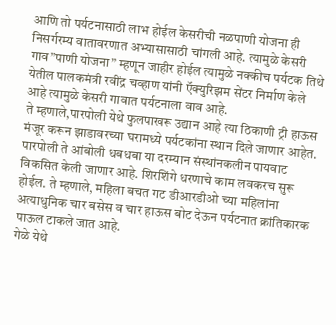आणि तो पर्यटनासाठी लाभ होईल केसरीची नळपाणी योजना ही निसर्गरम्य वातावरणात अभ्यासासाठी चांगली आहे. त्यामुळे केसरी गाव”पाणी योजना” म्हणून जाहीर होईल त्यामुळे नक्कीच पर्यटक तिथे येतील पालकमंत्री रवींद्र चव्हाण यांनी ऍक्युरिझम सेंटर निर्माण केले आहे त्यामुळे केसरी गावात पर्यटनाला वाव आहे.
ते म्हणाले,पारपोली येथे फुलपाखरू उद्यान आहे त्या ठिकाणी ट्री हाऊस मंजूर करून झाडावरच्या घरामध्ये पर्यटकांना स्थान दिले जाणार आहेत. पारपोली ते आंबोली धबधबा या दरम्यान संस्थांनकलीन पायवाट विकसित केली जाणार आहे. शिरशिंगे धरणाचे काम लवकरच सुरू होईल. ते म्हणाले, महिला बचत गट डीआरडीओ च्या महिलांना अत्याधुनिक चार बसेस व चार हाऊस बोट देऊन पर्यटनात क्रांतिकारक पाऊल टाकले जात आहे.
गेळे येथे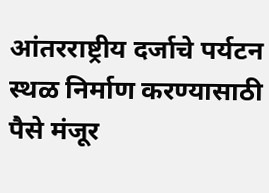आंतरराष्ट्रीय दर्जाचे पर्यटन स्थळ निर्माण करण्यासाठी पैसे मंजूर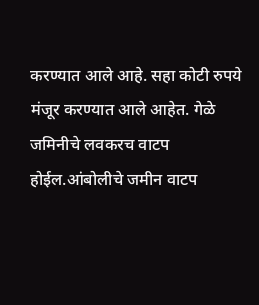करण्यात आले आहे. सहा कोटी रुपये मंजूर करण्यात आले आहेत. गेळे जमिनीचे लवकरच वाटप होईल.आंबोलीचे जमीन वाटप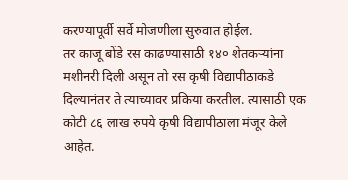करण्यापूर्वी सर्वे मोजणीला सुरुवात होईल.
तर काजू बोंडे रस काढण्यासाठी १४० शेतकऱ्यांना मशीनरी दिली असून तो रस कृषी विद्यापीठाकडे दिल्यानंतर ते त्याच्यावर प्रकिया करतील. त्यासाठी एक कोटी ८६ लाख रुपये कृषी विद्यापीठाला मंजूर केले आहेत.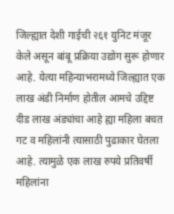जिल्ह्यात देशी गाईची २६१ युनिट मंजूर केले असून बांबू प्रक्रिया उद्योग सुरू होणार आहे. येत्या महिन्याभरामध्ये जिल्ह्यात एक लाख अंडी निर्माण होतील आमचे उद्दिष्ट दीड लाख अंड्यांचा आहे ह्या महिला बचत गट व महिलांनी त्यासाठी पुढाकार घेतला आहे. त्यामुळे एक लाख रुपये प्रतिवर्षी महिलांना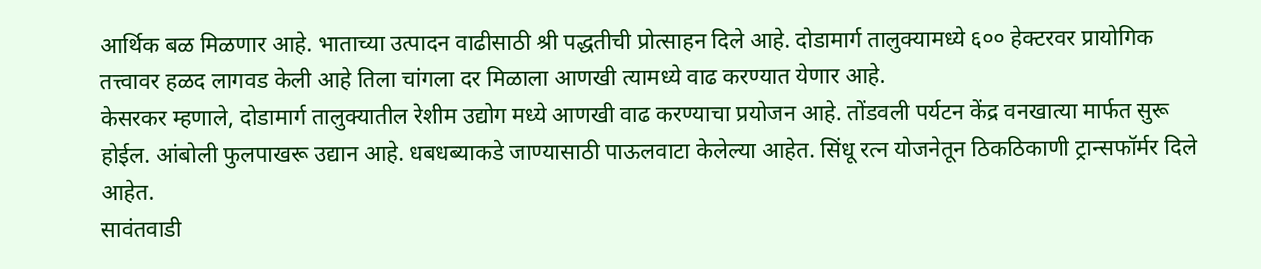आर्थिक बळ मिळणार आहे. भाताच्या उत्पादन वाढीसाठी श्री पद्धतीची प्रोत्साहन दिले आहे. दोडामार्ग तालुक्यामध्ये ६०० हेक्टरवर प्रायोगिक तत्त्वावर हळद लागवड केली आहे तिला चांगला दर मिळाला आणखी त्यामध्ये वाढ करण्यात येणार आहे.
केसरकर म्हणाले, दोडामार्ग तालुक्यातील रेशीम उद्योग मध्ये आणखी वाढ करण्याचा प्रयोजन आहे. तोंडवली पर्यटन केंद्र वनखात्या मार्फत सुरू होईल. आंबोली फुलपाखरू उद्यान आहे. धबधब्याकडे जाण्यासाठी पाऊलवाटा केलेल्या आहेत. सिंधू रत्न योजनेतून ठिकठिकाणी ट्रान्सफॉर्मर दिले आहेत.
सावंतवाडी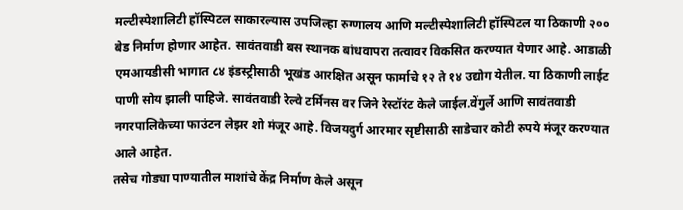मल्टीस्पेशालिटी हॉस्पिटल साकारल्यास उपजिल्हा रुग्णालय आणि मल्टीस्पेशालिटी हॉस्पिटल या ठिकाणी २०० बेड निर्माण होणार आहेत. सावंतवाडी बस स्थानक बांधवापरा तत्वावर विकसित करण्यात येणार आहे. आडाळी एमआयडीसी भागात ८४ इंडस्ट्रीसाठी भूखंड आरक्षित असून फार्माचे १२ ते १४ उद्योग येतील. या ठिकाणी लाईट पाणी सोय झाली पाहिजे. सावंतवाडी रेल्वे टर्मिनस वर जिने रेस्टॉरंट केले जाईल.वेंगुर्ले आणि सावंतवाडी नगरपालिकेच्या फाउंटन लेझर शो मंजूर आहे. विजयदुर्ग आरमार सृष्टीसाठी साडेचार कोटी रुपये मंजूर करण्यात आले आहेत.
तसेच गोड्या पाण्यातील माशांचे केंद्र निर्माण केले असून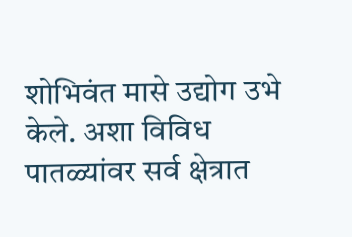शोभिवंत मासे उद्योग उभे केले. अशा विविध पातळ्यांवर सर्व क्षेत्रात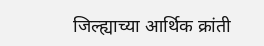जिल्ह्याच्या आर्थिक क्रांती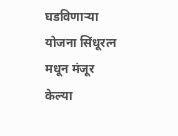घडविणाऱ्या योजना सिंधूरत्न मधून मंजूर केल्या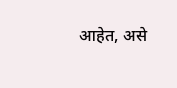आहेत, असे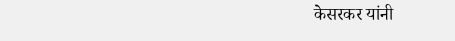केसरकर यांनी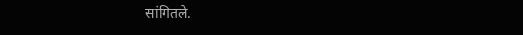सांगितले.